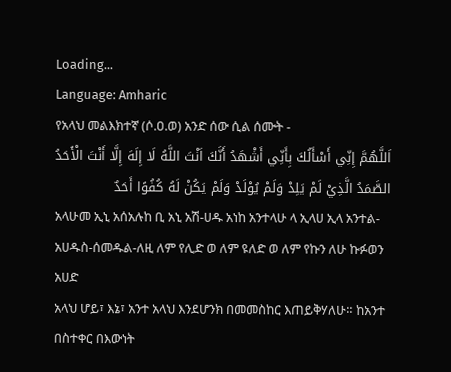Loading...
Language: Amharic
የአላህ መልእክተኛ (ሶ.ዐ.ወ) አንድ ሰው ሲል ሰሙት -
اَللَّهُمَّ إِنِّي أَسْأَلُكَ بِأَنِّي أَشْهَدُ أَنَّكَ اَنْتَ اللَّهُ لَا إِلَهَ إِلَّا أَنْتَ الْأَحَدُ الصَّمَدُ الَّذِيْ لَمْ يَلِدْ وَلَمْ يُوْلَدْ وَلَمْ يَكُنْ لَهُ كُفُوًا أَحَدٌ
አላሁመ ኢኒ አሰአሉከ ቢ አኒ አሽ-ሀዱ አነከ አንተላሁ ላ ኢላሀ ኢላ አንተል-አሀዱስ-ሰመዱል-ለዚ ለም የሊድ ወ ለም ዩለድ ወ ለም የኩን ለሁ ኩፉወን አሀድ
አላህ ሆይ፣ እኔ፣ አንተ አላህ እንደሆንክ በመመስከር እጠይቅሃለሁ። ከአንተ በስተቀር በእውነት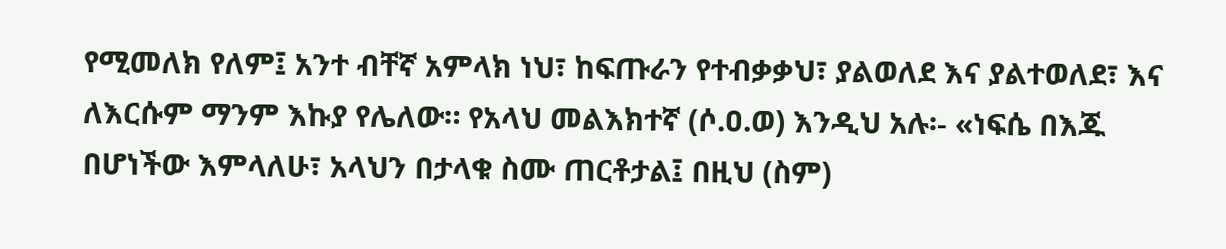የሚመለክ የለም፤ አንተ ብቸኛ አምላክ ነህ፣ ከፍጡራን የተብቃቃህ፣ ያልወለደ እና ያልተወለደ፣ እና ለእርሱም ማንም እኩያ የሌለው። የአላህ መልእክተኛ (ሶ.ዐ.ወ) እንዲህ አሉ፡- «ነፍሴ በእጁ በሆነችው እምላለሁ፣ አላህን በታላቁ ስሙ ጠርቶታል፤ በዚህ (ስም)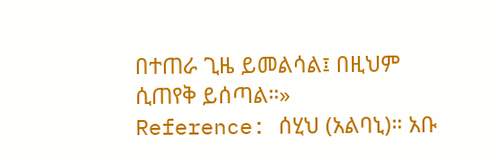በተጠራ ጊዜ ይመልሳል፤ በዚህም ሲጠየቅ ይሰጣል።»
Reference: ሰሂህ (አልባኒ)። አቡ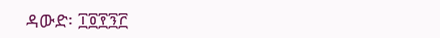ዳውድ፡ ፲፬፻፺፫